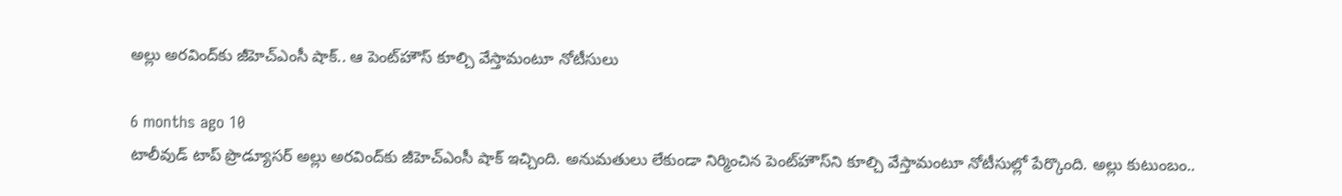అల్లు అరవింద్‌కు జీహెచ్ఎంసీ షాక్.. ఆ పెంట్‌హౌస్ కూల్చి వేస్తామంటూ నోటీసులు

6 months ago 10
టాలీవుడ్ టాప్ ప్రొడ్యూసర్ అల్లు అరవింద్‌కు జీహెచ్‌ఎంసీ షాక్ ఇచ్చింది. అనుమతులు లేకుండా నిర్మించిన పెంట్‌హౌస్‌ని కూల్చి వేస్తామంటూ నోటీసుల్లో పేర్కొంది. అల్లు కుటుంబం..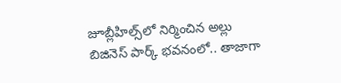జూబ్లీహిల్స్‌లో నిర్మించిన అల్లు బిజినెస్ పార్క్‌ భవనంలో.. తాజాగా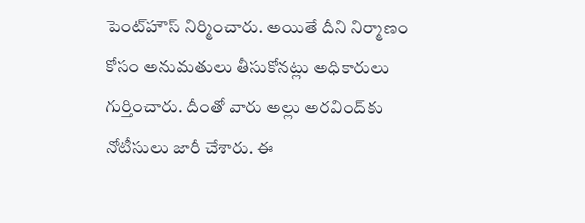పెంట్‌హౌస్ నిర్మించారు. అయితే దీని నిర్మాణం కోసం అనుమతులు తీసుకోనట్లు అధికారులు గుర్తించారు. దీంతో వారు అల్లు అరవింద్‌కు నోటీసులు జారీ చేశారు. ఈ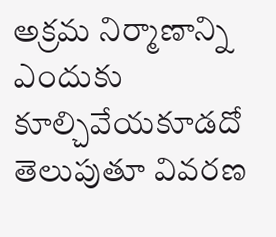అక్రమ నిర్మాణాన్ని ఎందుకు కూల్చివేయకూడదో తెలుపుతూ వివరణ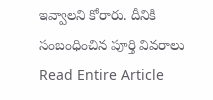ఇవ్వాలని కోరారు. దీనికి సంబంధించిన పూర్తి వివరాలు
Read Entire Article